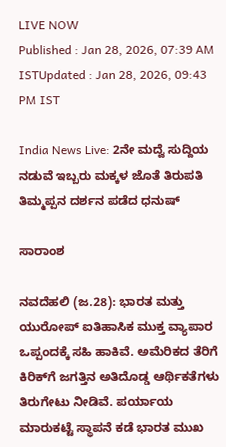LIVE NOW
Published : Jan 28, 2026, 07:39 AM ISTUpdated : Jan 28, 2026, 09:43 PM IST

India News Live: 2ನೇ ಮದ್ವೆ ಸುದ್ದಿಯ ನಡುವೆ ಇಬ್ಬರು ಮಕ್ಕಳ ಜೊತೆ ತಿರುಪತಿ ತಿಮ್ಮಪ್ಪನ ದರ್ಶನ ಪಡೆದ ಧನುಷ್

ಸಾರಾಂಶ

ನವದೆಹಲಿ (ಜ.28): ಭಾರತ ಮತ್ತು ಯುರೋಪ್‌ ಐತಿಹಾಸಿಕ ಮುಕ್ತ ವ್ಯಾಪಾರ ಒಪ್ಪಂದಕ್ಕೆ ಸಹಿ ಹಾಕಿವೆ. ಅಮೆರಿಕದ ತೆರಿಗೆ ಕಿರಿಕ್‌ಗೆ ಜಗತ್ತಿನ ಅತಿದೊಡ್ಡ ಆರ್ಥಿಕತೆಗಳು ತಿರುಗೇಟು ನೀಡಿವೆ. ಪರ್ಯಾಯ ಮಾರುಕಟ್ಟೆ ಸ್ಥಾಪನೆ ಕಡೆ ಭಾರತ ಮುಖ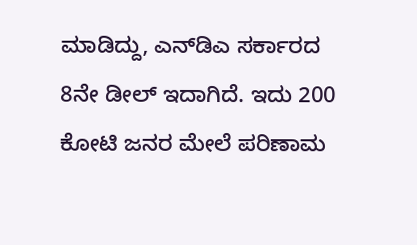ಮಾಡಿದ್ದು, ಎನ್‌ಡಿಎ ಸರ್ಕಾರದ 8ನೇ ಡೀಲ್‌ ಇದಾಗಿದೆ. ಇದು 200 ಕೋಟಿ ಜನರ ಮೇಲೆ ಪರಿಣಾಮ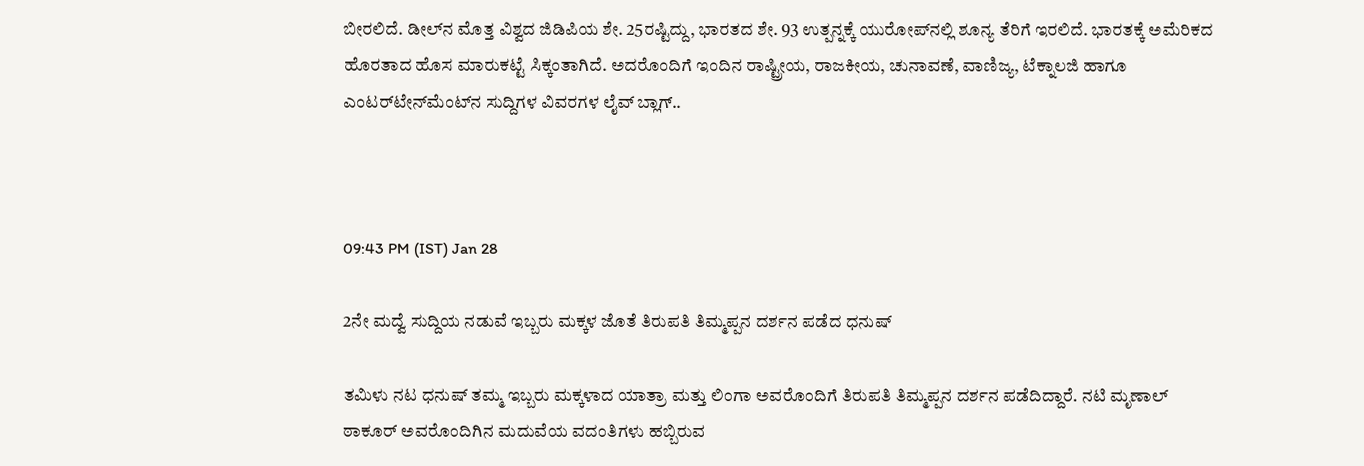ಬೀರಲಿದೆ. ಡೀಲ್‌ನ ಮೊತ್ತ ವಿಶ್ವದ ಜಿಡಿಪಿಯ ಶೇ. 25ರಷ್ಟಿದ್ದು, ಭಾರತದ ಶೇ. 93 ಉತ್ಪನ್ನಕ್ಕೆ ಯುರೋಪ್‌ನಲ್ಲಿ ಶೂನ್ಯ ತೆರಿಗೆ ಇರಲಿದೆ. ಭಾರತಕ್ಕೆ ಅಮೆರಿಕದ ಹೊರತಾದ ಹೊಸ ಮಾರುಕಟ್ಟೆ ಸಿಕ್ಕಂತಾಗಿದೆ. ಅದರೊಂದಿಗೆ ಇಂದಿನ ರಾಷ್ಟ್ರೀಯ, ರಾಜಕೀಯ, ಚುನಾವಣೆ, ವಾಣಿಜ್ಯ, ಟೆಕ್ನಾಲಜಿ ಹಾಗೂ ಎಂಟರ್‌ಟೇನ್‌ಮೆಂಟ್‌ನ ಸುದ್ದಿಗಳ ವಿವರಗಳ ಲೈವ್‌ ಬ್ಲಾಗ್‌..



09:43 PM (IST) Jan 28

2ನೇ ಮದ್ವೆ ಸುದ್ದಿಯ ನಡುವೆ ಇಬ್ಬರು ಮಕ್ಕಳ ಜೊತೆ ತಿರುಪತಿ ತಿಮ್ಮಪ್ಪನ ದರ್ಶನ ಪಡೆದ ಧನುಷ್

ತಮಿಳು ನಟ ಧನುಷ್ ತಮ್ಮ ಇಬ್ಬರು ಮಕ್ಕಳಾದ ಯಾತ್ರಾ ಮತ್ತು ಲಿಂಗಾ ಅವರೊಂದಿಗೆ ತಿರುಪತಿ ತಿಮ್ಮಪ್ಪನ ದರ್ಶನ ಪಡೆದಿದ್ದಾರೆ. ನಟಿ ಮೃಣಾಲ್ ಠಾಕೂರ್ ಅವರೊಂದಿಗಿನ ಮದುವೆಯ ವದಂತಿಗಳು ಹಬ್ಬಿರುವ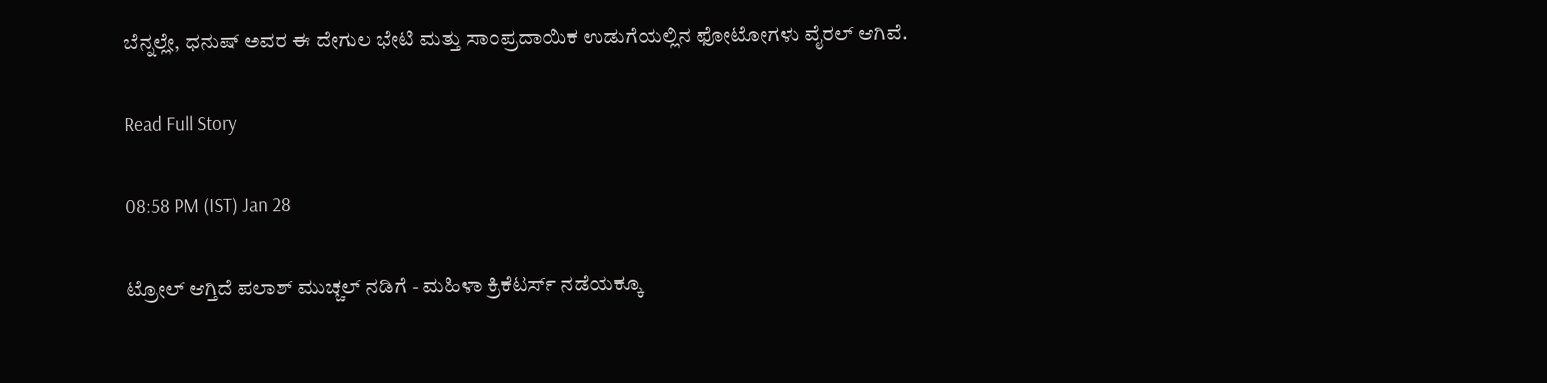ಬೆನ್ನಲ್ಲೇ, ಧನುಷ್ ಅವರ ಈ ದೇಗುಲ ಭೇಟಿ ಮತ್ತು ಸಾಂಪ್ರದಾಯಿಕ ಉಡುಗೆಯಲ್ಲಿನ ಫೋಟೋಗಳು ವೈರಲ್ ಆಗಿವೆ.

Read Full Story

08:58 PM (IST) Jan 28

ಟ್ರೋಲ್ ಆಗ್ತಿದೆ ಪಲಾಶ್ ಮುಚ್ಚಲ್ ನಡಿಗೆ - ಮಹಿಳಾ ಕ್ರಿಕೆಟರ್ಸ್ ನಡೆಯಕ್ಕೂ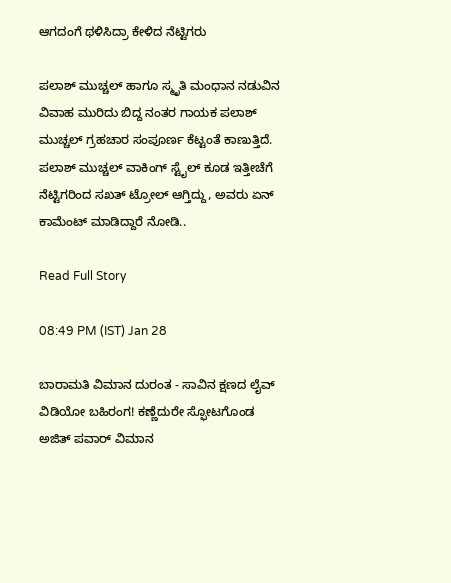ಆಗದಂಗೆ ಥಳಿಸಿದ್ರಾ ಕೇಳಿದ ನೆಟ್ಟಿಗರು

ಪಲಾಶ್ ಮುಚ್ಚಲ್ ಹಾಗೂ ಸ್ಮೃತಿ ಮಂಧಾನ ನಡುವಿನ ವಿವಾಹ ಮುರಿದು ಬಿದ್ದ ನಂತರ ಗಾಯಕ ಪಲಾಶ್ ಮುಚ್ಚಲ್ ಗ್ರಹಚಾರ ಸಂಪೂರ್ಣ ಕೆಟ್ಟಂತೆ ಕಾಣುತ್ತಿದೆ. ಪಲಾಶ್ ಮುಚ್ಚಲ್ ವಾಕಿಂಗ್ ಸ್ಟೈಲ್ ಕೂಡ ಇತ್ತೀಚೆಗೆ ನೆಟ್ಟಿಗರಿಂದ ಸಖತ್ ಟ್ರೋಲ್ ಆಗ್ತಿದ್ದು, ಅವರು ಏನ್ ಕಾಮೆಂಟ್ ಮಾಡಿದ್ದಾರೆ ನೋಡಿ..

Read Full Story

08:49 PM (IST) Jan 28

ಬಾರಾಮತಿ ವಿಮಾನ ದುರಂತ - ಸಾವಿನ ಕ್ಷಣದ ಲೈವ್ ವಿಡಿಯೋ ಬಹಿರಂಗ! ಕಣ್ಣೆದುರೇ ಸ್ಫೋಟಗೊಂಡ ಅಜಿತ್ ಪವಾರ್ ವಿಮಾನ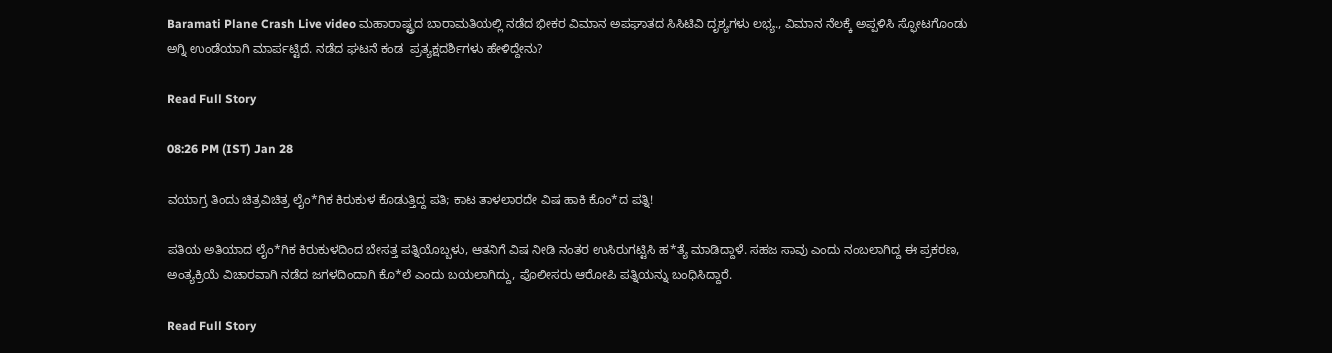Baramati Plane Crash Live video ಮಹಾರಾಷ್ಟ್ರದ ಬಾರಾಮತಿಯಲ್ಲಿ ನಡೆದ ಭೀಕರ ವಿಮಾನ ಅಪಘಾತದ ಸಿಸಿಟಿವಿ ದೃಶ್ಯಗಳು ಲಭ್ಯ., ವಿಮಾನ ನೆಲಕ್ಕೆ ಅಪ್ಪಳಿಸಿ ಸ್ಫೋಟಗೊಂಡು ಅಗ್ನಿ ಉಂಡೆಯಾಗಿ ಮಾರ್ಪಟ್ಟಿದೆ. ನಡೆದ ಘಟನೆ ಕಂಡ  ಪ್ರತ್ಯಕ್ಷದರ್ಶಿಗಳು ಹೇಳಿದ್ದೇನು?

Read Full Story

08:26 PM (IST) Jan 28

ವಯಾಗ್ರ ತಿಂದು ಚಿತ್ರವಿಚಿತ್ರ ಲೈಂ*ಗಿಕ ಕಿರುಕುಳ ಕೊಡುತ್ತಿದ್ದ ಪತಿ; ಕಾಟ ತಾಳಲಾರದೇ ವಿಷ ಹಾಕಿ ಕೊಂ*ದ ಪತ್ನಿ!

ಪತಿಯ ಅತಿಯಾದ ಲೈಂ*ಗಿಕ ಕಿರುಕುಳದಿಂದ ಬೇಸತ್ತ ಪತ್ನಿಯೊಬ್ಬಳು, ಆತನಿಗೆ ವಿಷ ನೀಡಿ ನಂತರ ಉಸಿರುಗಟ್ಟಿಸಿ ಹ*ತ್ಯೆ ಮಾಡಿದ್ದಾಳೆ. ಸಹಜ ಸಾವು ಎಂದು ನಂಬಲಾಗಿದ್ದ ಈ ಪ್ರಕರಣ, ಅಂತ್ಯಕ್ರಿಯೆ ವಿಚಾರವಾಗಿ ನಡೆದ ಜಗಳದಿಂದಾಗಿ ಕೊ*ಲೆ ಎಂದು ಬಯಲಾಗಿದ್ದು, ಪೊಲೀಸರು ಆರೋಪಿ ಪತ್ನಿಯನ್ನು ಬಂಧಿಸಿದ್ದಾರೆ.

Read Full Story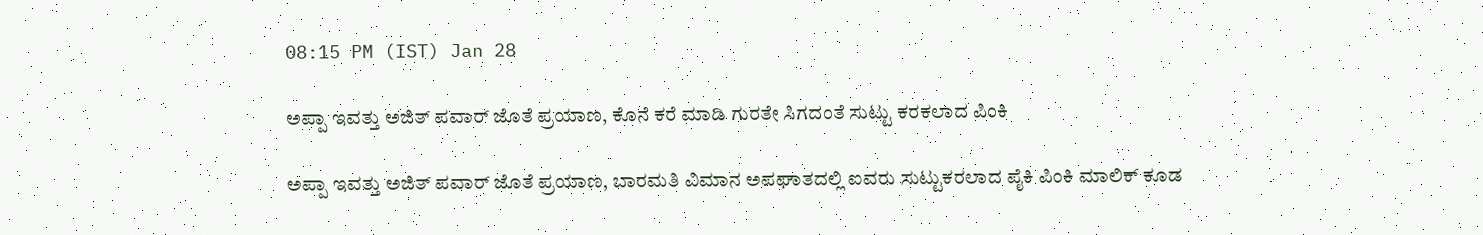08:15 PM (IST) Jan 28

ಅಪ್ಪಾ ಇವತ್ತು ಅಜಿತ್ ಪವಾರ್ ಜೊತೆ ಪ್ರಯಾಣ, ಕೊನೆ ಕರೆ ಮಾಡಿ ಗುರತೇ ಸಿಗದಂತೆ ಸುಟ್ಟು ಕರಕಲಾದ ಪಿಂಕಿ

ಅಪ್ಪಾ ಇವತ್ತು ಅಜಿತ್ ಪವಾರ್ ಜೊತೆ ಪ್ರಯಾಣ, ಬಾರಮತಿ ವಿಮಾನ ಅಪಘಾತದಲ್ಲಿ ಐವರು ಸುಟ್ಟುಕರಲಾದ ಪೈಕಿ ಪಿಂಕಿ ಮಾಲಿಕ್ ಕೂಡ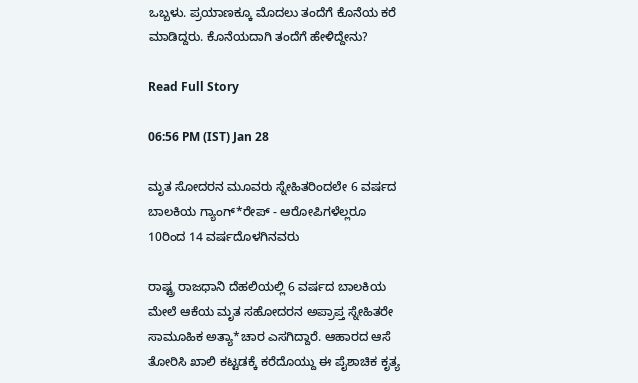ಒಬ್ಬಳು. ಪ್ರಯಾಣಕ್ಕೂ ಮೊದಲು ತಂದೆಗೆ ಕೊನೆಯ ಕರೆ ಮಾಡಿದ್ದರು. ಕೊನೆಯದಾಗಿ ತಂದೆಗೆ ಹೇಳಿದ್ದೇನು?

Read Full Story

06:56 PM (IST) Jan 28

ಮೃತ ಸೋದರನ ಮೂವರು ಸ್ನೇಹಿತರಿಂದಲೇ 6 ವರ್ಷದ ಬಾಲಕಿಯ ಗ್ಯಾಂಗ್‌*ರೇಪ್ - ಆರೋಪಿಗಳೆಲ್ಲರೂ 10ರಿಂದ 14 ವರ್ಷದೊಳಗಿನವರು

ರಾಷ್ಟ್ರ ರಾಜಧಾನಿ ದೆಹಲಿಯಲ್ಲಿ 6 ವರ್ಷದ ಬಾಲಕಿಯ ಮೇಲೆ ಆಕೆಯ ಮೃತ ಸಹೋದರನ ಅಪ್ರಾಪ್ತ ಸ್ನೇಹಿತರೇ ಸಾಮೂಹಿಕ ಅತ್ಯಾ*ಚಾರ ಎಸಗಿದ್ದಾರೆ. ಆಹಾರದ ಆಸೆ ತೋರಿಸಿ ಖಾಲಿ ಕಟ್ಟಡಕ್ಕೆ ಕರೆದೊಯ್ದು ಈ ಪೈಶಾಚಿಕ ಕೃತ್ಯ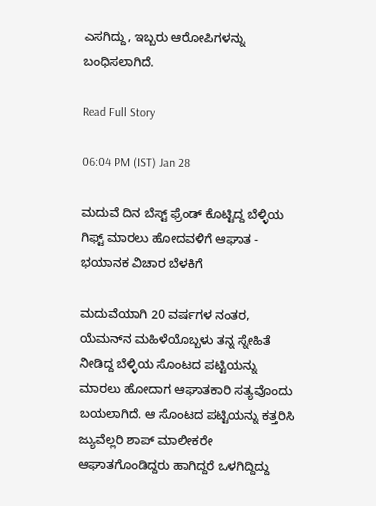ಎಸಗಿದ್ದು, ಇಬ್ಬರು ಆರೋಪಿಗಳನ್ನು ಬಂಧಿಸಲಾಗಿದೆ.

Read Full Story

06:04 PM (IST) Jan 28

ಮದುವೆ ದಿನ ಬೆಸ್ಟ್ ಫ್ರೆಂಡ್ ಕೊಟ್ಟಿದ್ದ ಬೆಳ್ಳಿಯ ಗಿಫ್ಟ್ ಮಾರಲು ಹೋದವಳಿಗೆ ಆಘಾತ - ಭಯಾನಕ ವಿಚಾರ ಬೆಳಕಿಗೆ

ಮದುವೆಯಾಗಿ 20 ವರ್ಷಗಳ ನಂತರ, ಯೆಮನ್‌ನ ಮಹಿಳೆಯೊಬ್ಬಳು ತನ್ನ ಸ್ನೇಹಿತೆ ನೀಡಿದ್ದ ಬೆಳ್ಳಿಯ ಸೊಂಟದ ಪಟ್ಟಿಯನ್ನು ಮಾರಲು ಹೋದಾಗ ಆಘಾತಕಾರಿ ಸತ್ಯವೊಂದು ಬಯಲಾಗಿದೆ. ಆ ಸೊಂಟದ ಪಟ್ಟಿಯನ್ನು ಕತ್ತರಿಸಿ ಜ್ಯುವೆಲ್ಲರಿ ಶಾಪ್ ಮಾಲೀಕರೇ ಆಘಾತಗೊಂಡಿದ್ದರು ಹಾಗಿದ್ದರೆ ಒಳಗಿದ್ದಿದ್ದು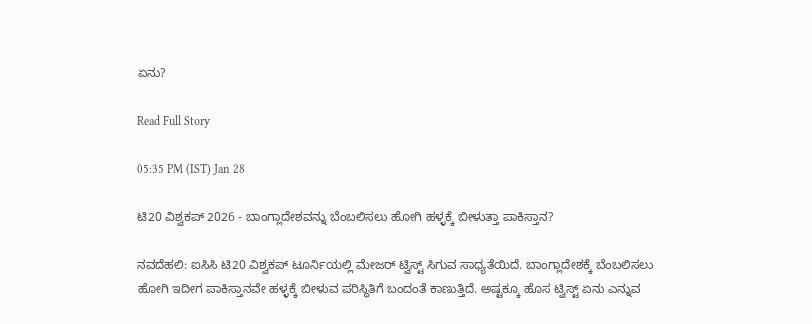ಏನು?

Read Full Story

05:35 PM (IST) Jan 28

ಟಿ20 ವಿಶ್ವಕಪ್ 2026 - ಬಾಂಗ್ಲಾದೇಶವನ್ನು ಬೆಂಬಲಿಸಲು ಹೋಗಿ ಹಳ್ಳಕ್ಕೆ ಬೀಳುತ್ತಾ ಪಾಕಿಸ್ತಾನ?

ನವದೆಹಲಿ: ಐಸಿಸಿ ಟಿ20 ವಿಶ್ವಕಪ್ ಟೂರ್ನಿಯಲ್ಲಿ ಮೇಜರ್ ಟ್ವಿಸ್ಟ್ ಸಿಗುವ ಸಾಧ್ಯತೆಯಿದೆ. ಬಾಂಗ್ಲಾದೇಶಕ್ಕೆ ಬೆಂಬಲಿಸಲು ಹೋಗಿ ಇದೀಗ ಪಾಕಿಸ್ತಾನವೇ ಹಳ್ಳಕ್ಕೆ ಬೀಳುವ ಪರಿಸ್ಥಿತಿಗೆ ಬಂದಂತೆ ಕಾಣುತ್ತಿದೆ. ಅಷ್ಟಕ್ಕೂ ಹೊಸ ಟ್ವಿಸ್ಟ್ ಏನು ಎನ್ನುವ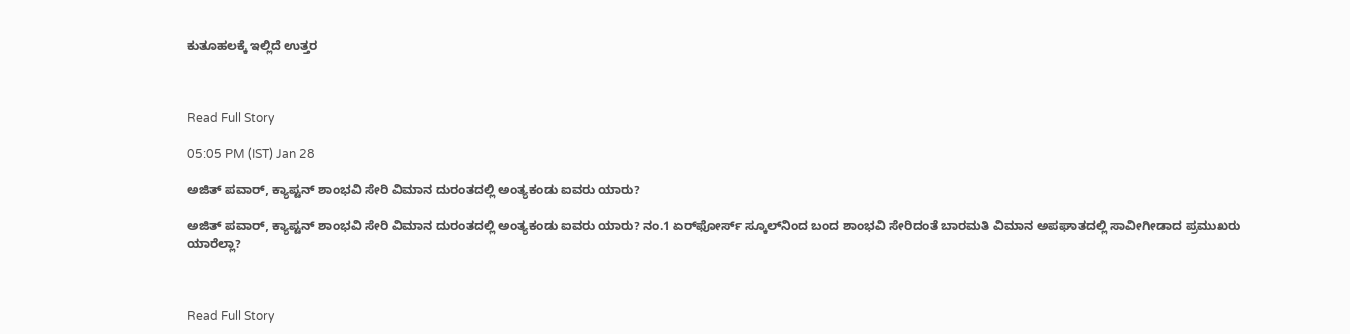ಕುತೂಹಲಕ್ಕೆ ಇಲ್ಲಿದೆ ಉತ್ತರ



Read Full Story

05:05 PM (IST) Jan 28

ಅಜಿತ್ ಪವಾರ್, ಕ್ಯಾಪ್ಟನ್ ಶಾಂಭವಿ ಸೇರಿ ವಿಮಾನ ದುರಂತದಲ್ಲಿ ಅಂತ್ಯಕಂಡು ಐವರು ಯಾರು?

ಅಜಿತ್ ಪವಾರ್, ಕ್ಯಾಪ್ಟನ್ ಶಾಂಭವಿ ಸೇರಿ ವಿಮಾನ ದುರಂತದಲ್ಲಿ ಅಂತ್ಯಕಂಡು ಐವರು ಯಾರು? ನಂ.1 ಏರ್‌ಫೋರ್ಸ್ ಸ್ಕೂಲ್‌ನಿಂದ ಬಂದ ಶಾಂಭವಿ ಸೇರಿದಂತೆ ಬಾರಮತಿ ವಿಮಾನ ಅಪಘಾತದಲ್ಲಿ ಸಾವೀಗೀಡಾದ ಪ್ರಮುಖರು ಯಾರೆಲ್ಲಾ?



Read Full Story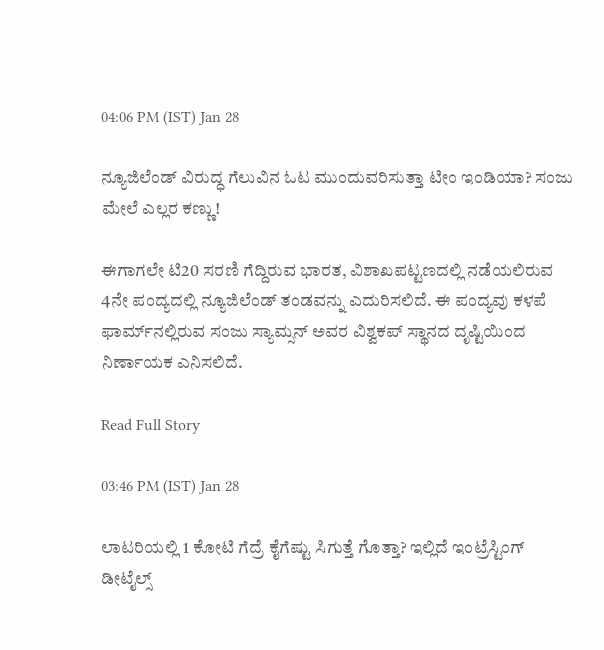04:06 PM (IST) Jan 28

ನ್ಯೂಜಿಲೆಂಡ್‌ ವಿರುದ್ಧ ಗೆಲುವಿನ ಓಟ ಮುಂದುವರಿಸುತ್ತಾ ಟೀಂ ಇಂಡಿಯಾ? ಸಂಜು ಮೇಲೆ ಎಲ್ಲರ ಕಣ್ಣು!

ಈಗಾಗಲೇ ಟಿ20 ಸರಣಿ ಗೆದ್ದಿರುವ ಭಾರತ, ವಿಶಾಖಪಟ್ಟಣದಲ್ಲಿ ನಡೆಯಲಿರುವ 4ನೇ ಪಂದ್ಯದಲ್ಲಿ ನ್ಯೂಜಿಲೆಂಡ್‌ ತಂಡವನ್ನು ಎದುರಿಸಲಿದೆ. ಈ ಪಂದ್ಯವು ಕಳಪೆ ಫಾರ್ಮ್‌ನಲ್ಲಿರುವ ಸಂಜು ಸ್ಯಾಮ್ಸನ್‌ ಅವರ ವಿಶ್ವಕಪ್‌ ಸ್ಥಾನದ ದೃಷ್ಟಿಯಿಂದ ನಿರ್ಣಾಯಕ ಎನಿಸಲಿದೆ.

Read Full Story

03:46 PM (IST) Jan 28

ಲಾಟರಿಯಲ್ಲಿ 1 ಕೋಟಿ ಗೆದ್ರೆ ಕೈಗೆಷ್ಟು ಸಿಗುತ್ತೆ ಗೊತ್ತಾ? ಇಲ್ಲಿದೆ ಇಂಟ್ರೆಸ್ಟಿಂಗ್ ಡೀಟೈಲ್ಸ್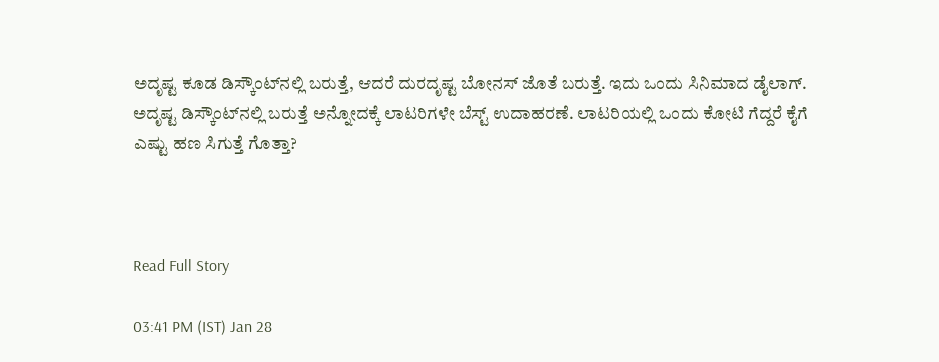ಅದೃಷ್ಟ ಕೂಡ ಡಿಸ್ಕೌಂಟ್‌ನಲ್ಲಿ ಬರುತ್ತೆ, ಆದರೆ ದುರದೃಷ್ಟ ಬೋನಸ್ ಜೊತೆ ಬರುತ್ತೆ. ಇದು ಒಂದು ಸಿನಿಮಾದ ಡೈಲಾಗ್. ಅದೃಷ್ಟ ಡಿಸ್ಕೌಂಟ್‌ನಲ್ಲಿ ಬರುತ್ತೆ ಅನ್ನೋದಕ್ಕೆ ಲಾಟರಿಗಳೇ ಬೆಸ್ಟ್ ಉದಾಹರಣೆ. ಲಾಟರಿಯಲ್ಲಿ ಒಂದು ಕೋಟಿ ಗೆದ್ದರೆ ಕೈಗೆ ಎಷ್ಟು ಹಣ ಸಿಗುತ್ತೆ ಗೊತ್ತಾ?



Read Full Story

03:41 PM (IST) Jan 28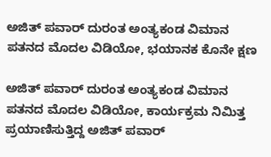ಅಜಿತ್ ಪವಾರ್ ದುರಂತ ಅಂತ್ಯಕಂಡ ವಿಮಾನ ಪತನದ ಮೊದಲ ವಿಡಿಯೋ, ಭಯಾನಕ ಕೊನೇ ಕ್ಷಣ

ಅಜಿತ್ ಪವಾರ್ ದುರಂತ ಅಂತ್ಯಕಂಡ ವಿಮಾನ ಪತನದ ಮೊದಲ ವಿಡಿಯೋ, ಕಾರ್ಯಕ್ರಮ ನಿಮಿತ್ತ ಪ್ರಯಾಣಿಸುತ್ತಿದ್ದ ಅಜಿತ್ ಪವಾರ್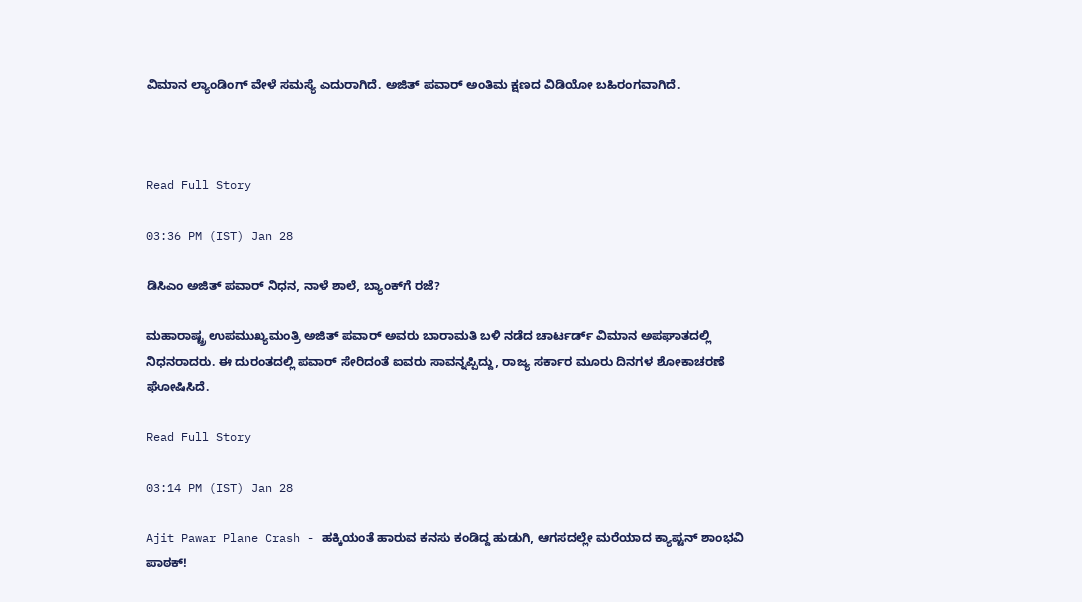ವಿಮಾನ ಲ್ಯಾಂಡಿಂಗ್ ವೇಳೆ ಸಮಸ್ಯೆ ಎದುರಾಗಿದೆ. ಅಜಿತ್ ಪವಾರ್ ಅಂತಿಮ ಕ್ಷಣದ ವಿಡಿಯೋ ಬಹಿರಂಗವಾಗಿದೆ.



Read Full Story

03:36 PM (IST) Jan 28

ಡಿಸಿಎಂ ಅಜಿತ್‌ ಪವಾರ್‌ ನಿಧನ, ನಾಳೆ ಶಾಲೆ, ಬ್ಯಾಂಕ್‌ಗೆ ರಜೆ?

ಮಹಾರಾಷ್ಟ್ರ ಉಪಮುಖ್ಯಮಂತ್ರಿ ಅಜಿತ್ ಪವಾರ್ ಅವರು ಬಾರಾಮತಿ ಬಳಿ ನಡೆದ ಚಾರ್ಟರ್ಡ್ ವಿಮಾನ ಅಪಘಾತದಲ್ಲಿ ನಿಧನರಾದರು. ಈ ದುರಂತದಲ್ಲಿ ಪವಾರ್ ಸೇರಿದಂತೆ ಐವರು ಸಾವನ್ನಪ್ಪಿದ್ದು, ರಾಜ್ಯ ಸರ್ಕಾರ ಮೂರು ದಿನಗಳ ಶೋಕಾಚರಣೆ ಘೋಷಿಸಿದೆ.

Read Full Story

03:14 PM (IST) Jan 28

Ajit Pawar Plane Crash - ಹಕ್ಕಿಯಂತೆ ಹಾರುವ ಕನಸು ಕಂಡಿದ್ದ ಹುಡುಗಿ, ಆಗಸದಲ್ಲೇ ಮರೆಯಾದ ಕ್ಯಾಪ್ಟನ್‌ ಶಾಂಭವಿ ಪಾಠಕ್‌!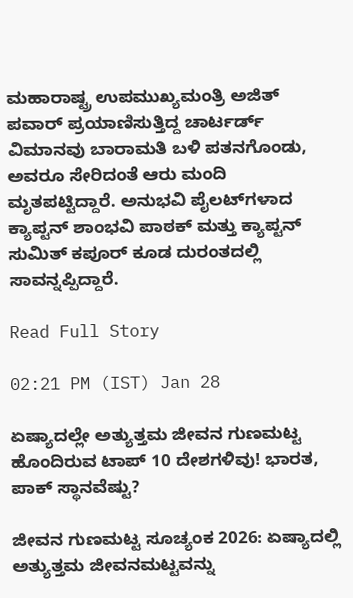ಮಹಾರಾಷ್ಟ್ರ ಉಪಮುಖ್ಯಮಂತ್ರಿ ಅಜಿತ್ ಪವಾರ್ ಪ್ರಯಾಣಿಸುತ್ತಿದ್ದ ಚಾರ್ಟರ್ಡ್ ವಿಮಾನವು ಬಾರಾಮತಿ ಬಳಿ ಪತನಗೊಂಡು, ಅವರೂ ಸೇರಿದಂತೆ ಆರು ಮಂದಿ ಮೃತಪಟ್ಟಿದ್ದಾರೆ. ಅನುಭವಿ ಪೈಲಟ್‌ಗಳಾದ ಕ್ಯಾಪ್ಟನ್ ಶಾಂಭವಿ ಪಾಠಕ್ ಮತ್ತು ಕ್ಯಾಪ್ಟನ್ ಸುಮಿತ್ ಕಪೂರ್ ಕೂಡ ದುರಂತದಲ್ಲಿ ಸಾವನ್ನಪ್ಪಿದ್ದಾರೆ.

Read Full Story

02:21 PM (IST) Jan 28

ಏಷ್ಯಾದಲ್ಲೇ ಅತ್ಯುತ್ತಮ ಜೀವನ ಗುಣಮಟ್ಟ ಹೊಂದಿರುವ ಟಾಪ್ 10 ದೇಶಗಳಿವು! ಭಾರತ, ಪಾಕ್ ಸ್ಥಾನವೆಷ್ಟು?

ಜೀವನ ಗುಣಮಟ್ಟ ಸೂಚ್ಯಂಕ 2026: ಏಷ್ಯಾದಲ್ಲಿ ಅತ್ಯುತ್ತಮ ಜೀವನಮಟ್ಟವನ್ನು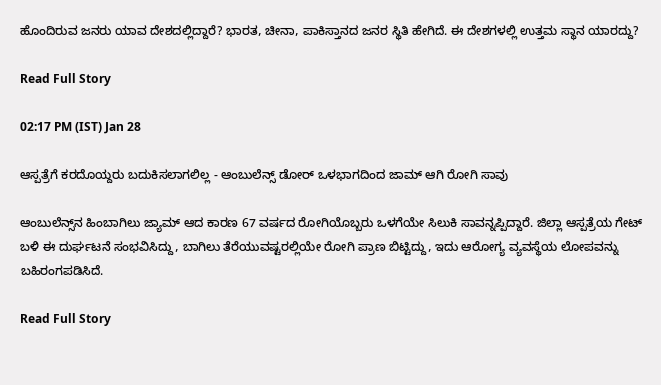ಹೊಂದಿರುವ ಜನರು ಯಾವ ದೇಶದಲ್ಲಿದ್ದಾರೆ? ಭಾರತ, ಚೀನಾ, ಪಾಕಿಸ್ತಾನದ ಜನರ ಸ್ಥಿತಿ ಹೇಗಿದೆ. ಈ ದೇಶಗಳಲ್ಲಿ ಉತ್ತಮ ಸ್ಥಾನ ಯಾರದ್ದು?

Read Full Story

02:17 PM (IST) Jan 28

ಆಸ್ಪತ್ರೆಗೆ ಕರದೊಯ್ದರು ಬದುಕಿಸಲಾಗಲಿಲ್ಲ - ಆಂಬುಲೆನ್ಸ್‌ ಡೋರ್ ಒಳಭಾಗದಿಂದ ಜಾಮ್ ಆಗಿ ರೋಗಿ ಸಾವು

ಆಂಬುಲೆನ್ಸ್‌ನ ಹಿಂಬಾಗಿಲು ಜ್ಯಾಮ್ ಆದ ಕಾರಣ 67 ವರ್ಷದ ರೋಗಿಯೊಬ್ಬರು ಒಳಗೆಯೇ ಸಿಲುಕಿ ಸಾವನ್ನಪ್ಪಿದ್ದಾರೆ. ಜಿಲ್ಲಾ ಆಸ್ಪತ್ರೆಯ ಗೇಟ್ ಬಳಿ ಈ ದುರ್ಘಟನೆ ಸಂಭವಿಸಿದ್ದು, ಬಾಗಿಲು ತೆರೆಯುವಷ್ಟರಲ್ಲಿಯೇ ರೋಗಿ ಪ್ರಾಣ ಬಿಟ್ಟಿದ್ದು, ಇದು ಆರೋಗ್ಯ ವ್ಯವಸ್ಥೆಯ ಲೋಪವನ್ನು ಬಹಿರಂಗಪಡಿಸಿದೆ.

Read Full Story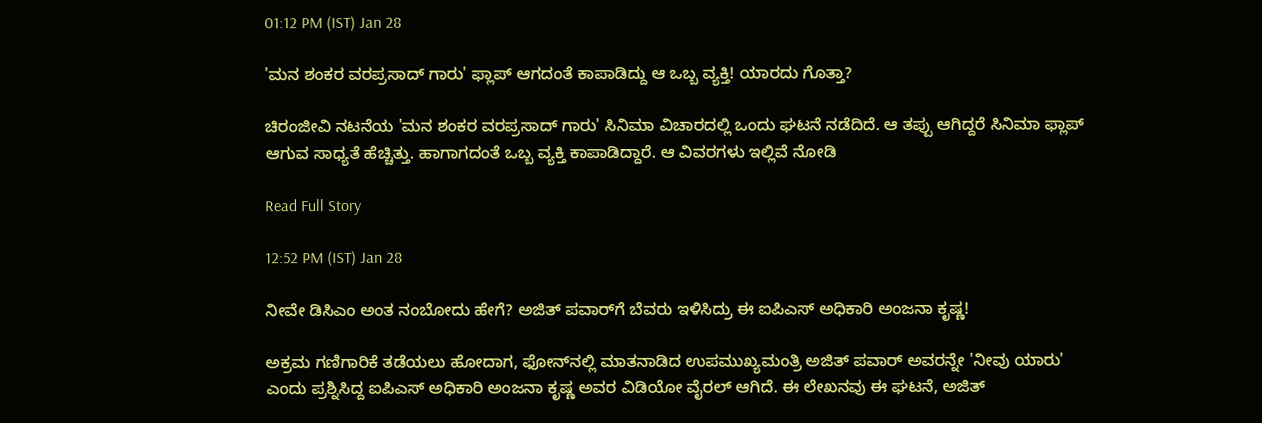01:12 PM (IST) Jan 28

'ಮನ ಶಂಕರ ವರಪ್ರಸಾದ್ ಗಾರು' ಫ್ಲಾಪ್ ಆಗದಂತೆ ಕಾಪಾಡಿದ್ದು ಆ ಒಬ್ಬ ವ್ಯಕ್ತಿ! ಯಾರದು ಗೊತ್ತಾ?

ಚಿರಂಜೀವಿ ನಟನೆಯ 'ಮನ ಶಂಕರ ವರಪ್ರಸಾದ್ ಗಾರು' ಸಿನಿಮಾ ವಿಚಾರದಲ್ಲಿ ಒಂದು ಘಟನೆ ನಡೆದಿದೆ. ಆ ತಪ್ಪು ಆಗಿದ್ದರೆ ಸಿನಿಮಾ ಫ್ಲಾಪ್ ಆಗುವ ಸಾಧ್ಯತೆ ಹೆಚ್ಚಿತ್ತು. ಹಾಗಾಗದಂತೆ ಒಬ್ಬ ವ್ಯಕ್ತಿ ಕಾಪಾಡಿದ್ದಾರೆ. ಆ ವಿವರಗಳು ಇಲ್ಲಿವೆ ನೋಡಿ

Read Full Story

12:52 PM (IST) Jan 28

ನೀವೇ ಡಿಸಿಎಂ ಅಂತ ನಂಬೋದು ಹೇಗೆ? ಅಜಿತ್ ಪವಾರ್‌ಗೆ ಬೆವರು ಇಳಿಸಿದ್ರು ಈ ಐಪಿಎಸ್ ಅಧಿಕಾರಿ ಅಂಜನಾ ಕೃಷ್ಣ!

ಅಕ್ರಮ ಗಣಿಗಾರಿಕೆ ತಡೆಯಲು ಹೋದಾಗ, ಫೋನ್‌ನಲ್ಲಿ ಮಾತನಾಡಿದ ಉಪಮುಖ್ಯಮಂತ್ರಿ ಅಜಿತ್ ಪವಾರ್ ಅವರನ್ನೇ 'ನೀವು ಯಾರು' ಎಂದು ಪ್ರಶ್ನಿಸಿದ್ದ ಐಪಿಎಸ್ ಅಧಿಕಾರಿ ಅಂಜನಾ ಕೃಷ್ಣ ಅವರ ವಿಡಿಯೋ ವೈರಲ್ ಆಗಿದೆ. ಈ ಲೇಖನವು ಈ ಘಟನೆ, ಅಜಿತ್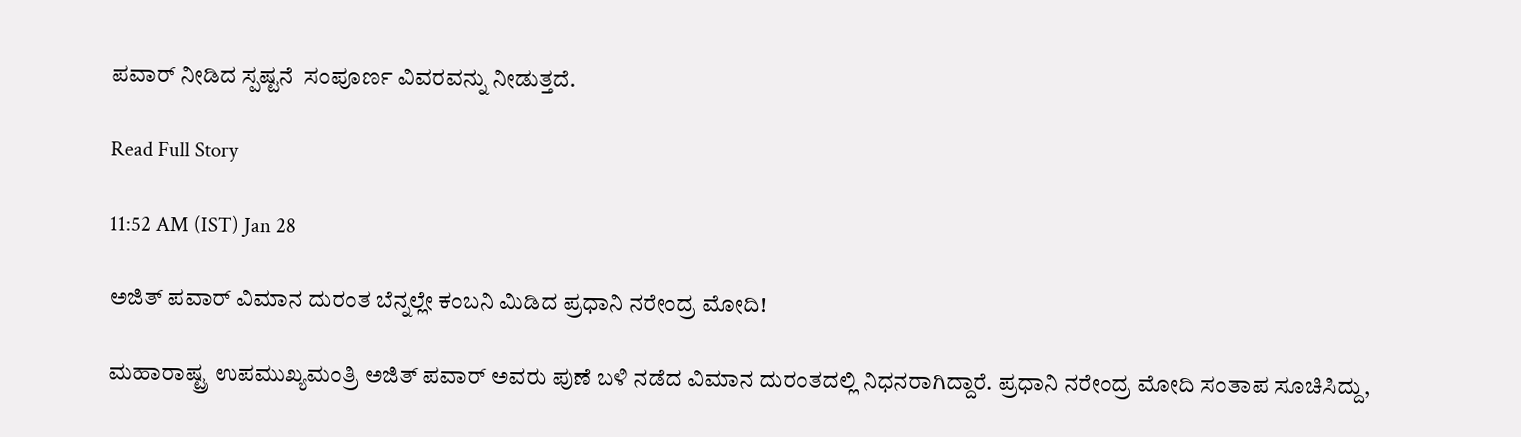ಪವಾರ್ ನೀಡಿದ ಸ್ಪಷ್ಟನೆ  ಸಂಪೂರ್ಣ ವಿವರವನ್ನು ನೀಡುತ್ತದೆ.

Read Full Story

11:52 AM (IST) Jan 28

ಅಜಿತ್ ಪವಾರ್ ವಿಮಾನ ದುರಂತ ಬೆನ್ನಲ್ಲೇ ಕಂಬನಿ ಮಿಡಿದ ಪ್ರಧಾನಿ ನರೇಂದ್ರ ಮೋದಿ!

ಮಹಾರಾಷ್ಟ್ರ ಉಪಮುಖ್ಯಮಂತ್ರಿ ಅಜಿತ್ ಪವಾರ್ ಅವರು ಪುಣೆ ಬಳಿ ನಡೆದ ವಿಮಾನ ದುರಂತದಲ್ಲಿ ನಿಧನರಾಗಿದ್ದಾರೆ. ಪ್ರಧಾನಿ ನರೇಂದ್ರ ಮೋದಿ ಸಂತಾಪ ಸೂಚಿಸಿದ್ದು,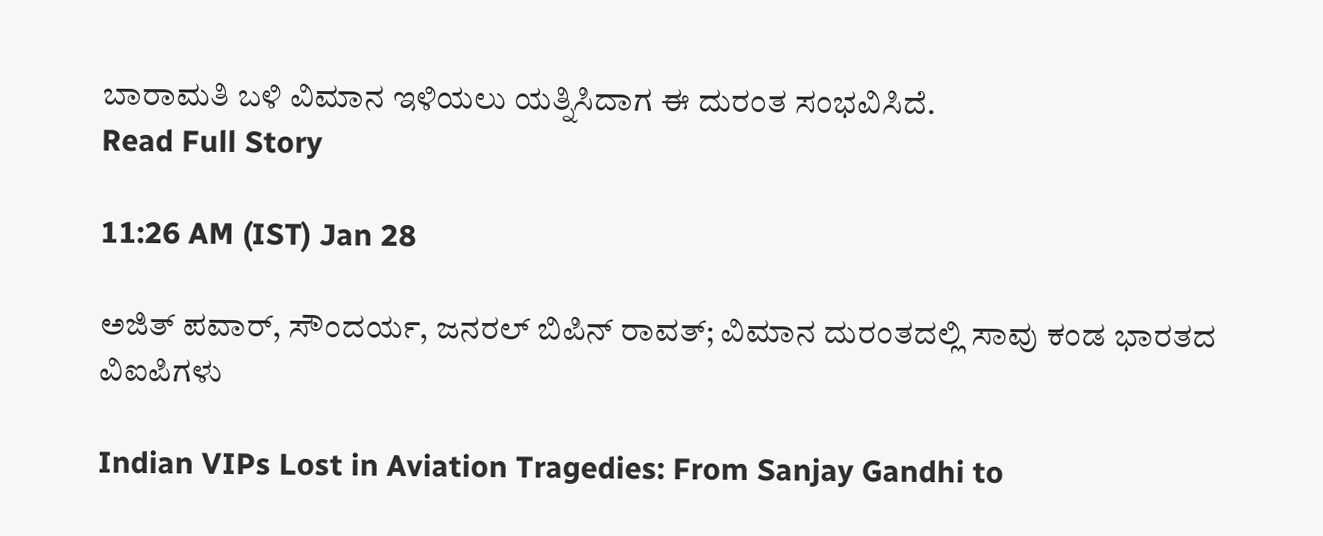ಬಾರಾಮತಿ ಬಳಿ ವಿಮಾನ ಇಳಿಯಲು ಯತ್ನಿಸಿದಾಗ ಈ ದುರಂತ ಸಂಭವಿಸಿದೆ.
Read Full Story

11:26 AM (IST) Jan 28

ಅಜಿತ್‌ ಪವಾರ್‌, ಸೌಂದರ್ಯ, ಜನರಲ್‌ ಬಿಪಿನ್‌ ರಾವತ್‌; ವಿಮಾನ ದುರಂತದಲ್ಲಿ ಸಾವು ಕಂಡ ಭಾರತದ ವಿಐಪಿಗಳು

Indian VIPs Lost in Aviation Tragedies: From Sanjay Gandhi to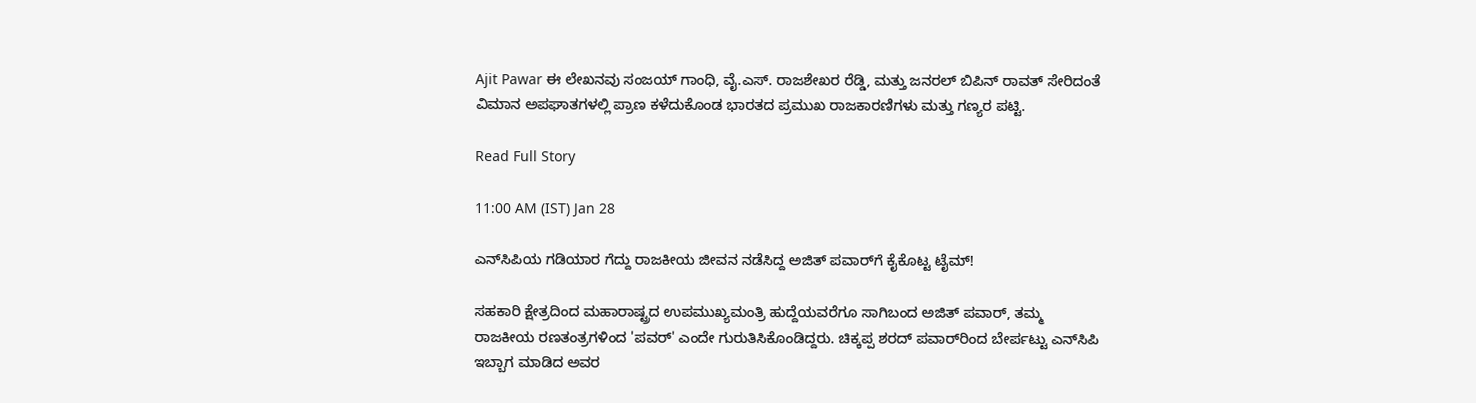Ajit Pawar ಈ ಲೇಖನವು ಸಂಜಯ್ ಗಾಂಧಿ, ವೈ.ಎಸ್. ರಾಜಶೇಖರ ರೆಡ್ಡಿ, ಮತ್ತು ಜನರಲ್ ಬಿಪಿನ್ ರಾವತ್ ಸೇರಿದಂತೆ ವಿಮಾನ ಅಪಘಾತಗಳಲ್ಲಿ ಪ್ರಾಣ ಕಳೆದುಕೊಂಡ ಭಾರತದ ಪ್ರಮುಖ ರಾಜಕಾರಣಿಗಳು ಮತ್ತು ಗಣ್ಯರ ಪಟ್ಟಿ.

Read Full Story

11:00 AM (IST) Jan 28

ಎನ್‌ಸಿಪಿಯ ಗಡಿಯಾರ ಗೆದ್ದು ರಾಜಕೀಯ ಜೀವನ ನಡೆಸಿದ್ದ ಅಜಿತ್‌ ಪವಾರ್‌ಗೆ ಕೈಕೊಟ್ಟ ಟೈಮ್‌!

ಸಹಕಾರಿ ಕ್ಷೇತ್ರದಿಂದ ಮಹಾರಾಷ್ಟ್ರದ ಉಪಮುಖ್ಯಮಂತ್ರಿ ಹುದ್ದೆಯವರೆಗೂ ಸಾಗಿಬಂದ ಅಜಿತ್ ಪವಾರ್, ತಮ್ಮ ರಾಜಕೀಯ ರಣತಂತ್ರಗಳಿಂದ 'ಪವರ್' ಎಂದೇ ಗುರುತಿಸಿಕೊಂಡಿದ್ದರು. ಚಿಕ್ಕಪ್ಪ ಶರದ್ ಪವಾರ್‌ರಿಂದ ಬೇರ್ಪಟ್ಟು ಎನ್‌ಸಿಪಿ ಇಬ್ಬಾಗ ಮಾಡಿದ ಅವರ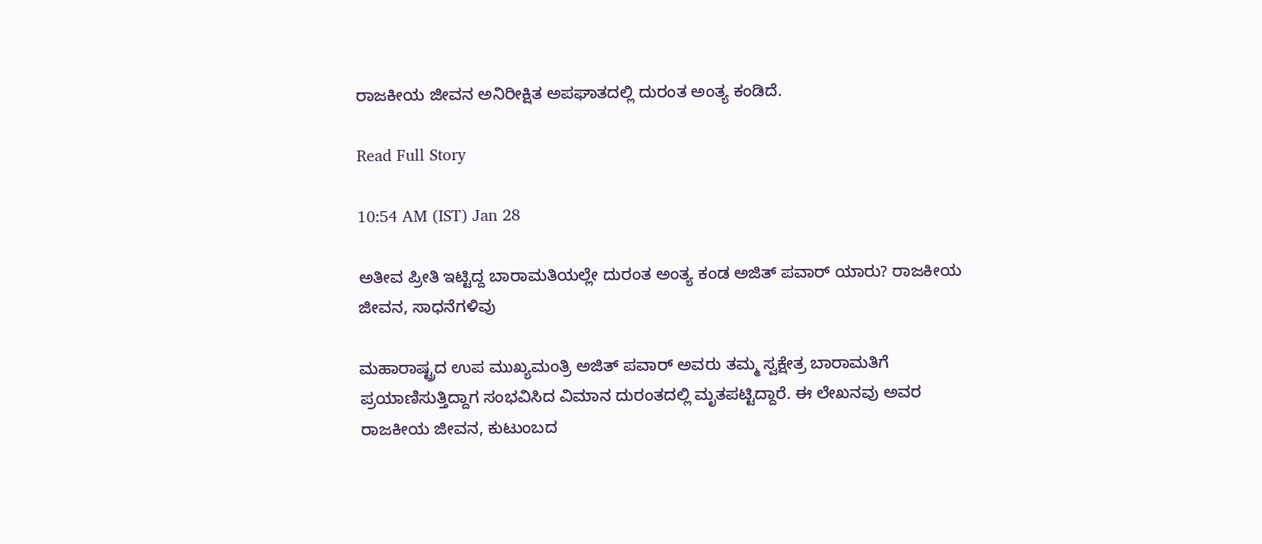ರಾಜಕೀಯ ಜೀವನ ಅನಿರೀಕ್ಷಿತ ಅಪಘಾತದಲ್ಲಿ ದುರಂತ ಅಂತ್ಯ ಕಂಡಿದೆ.

Read Full Story

10:54 AM (IST) Jan 28

ಅತೀವ ಪ್ರೀತಿ ಇಟ್ಟಿದ್ದ ಬಾರಾಮತಿಯಲ್ಲೇ ದುರಂತ ಅಂತ್ಯ ಕಂಡ ಅಜಿತ್ ಪವಾರ್ ಯಾರು? ರಾಜಕೀಯ ಜೀವನ, ಸಾಧನೆಗಳಿವು

ಮಹಾರಾಷ್ಟ್ರದ ಉಪ ಮುಖ್ಯಮಂತ್ರಿ ಅಜಿತ್ ಪವಾರ್ ಅವರು ತಮ್ಮ ಸ್ವಕ್ಷೇತ್ರ ಬಾರಾಮತಿಗೆ ಪ್ರಯಾಣಿಸುತ್ತಿದ್ದಾಗ ಸಂಭವಿಸಿದ ವಿಮಾನ ದುರಂತದಲ್ಲಿ ಮೃತಪಟ್ಟಿದ್ದಾರೆ. ಈ ಲೇಖನವು ಅವರ ರಾಜಕೀಯ ಜೀವನ, ಕುಟುಂಬದ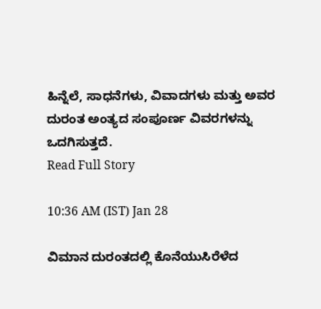ಹಿನ್ನೆಲೆ, ಸಾಧನೆಗಳು, ವಿವಾದಗಳು ಮತ್ತು ಅವರ ದುರಂತ ಅಂತ್ಯದ ಸಂಪೂರ್ಣ ವಿವರಗಳನ್ನು ಒದಗಿಸುತ್ತದೆ.
Read Full Story

10:36 AM (IST) Jan 28

ವಿಮಾನ ದುರಂತದಲ್ಲಿ ಕೊನೆಯುಸಿರೆಳೆದ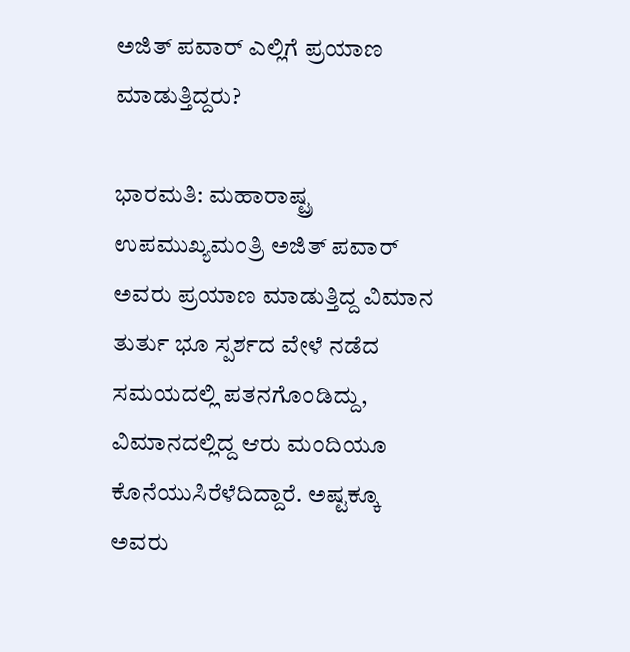ಅಜಿತ್ ಪವಾರ್ ಎಲ್ಲಿಗೆ ಪ್ರಯಾಣ ಮಾಡುತ್ತಿದ್ದರು?

ಭಾರಮತಿ: ಮಹಾರಾಷ್ಟ್ರ ಉಪಮುಖ್ಯಮಂತ್ರಿ ಅಜಿತ್ ಪವಾರ್ ಅವರು ಪ್ರಯಾಣ ಮಾಡುತ್ತಿದ್ದ ವಿಮಾನ ತುರ್ತು ಭೂ ಸ್ಪರ್ಶದ ವೇಳೆ ನಡೆದ ಸಮಯದಲ್ಲಿ ಪತನಗೊಂಡಿದ್ದು, ವಿಮಾನದಲ್ಲಿದ್ದ ಆರು ಮಂದಿಯೂ ಕೊನೆಯುಸಿರೆಳೆದಿದ್ದಾರೆ. ಅಷ್ಟಕ್ಕೂ ಅವರು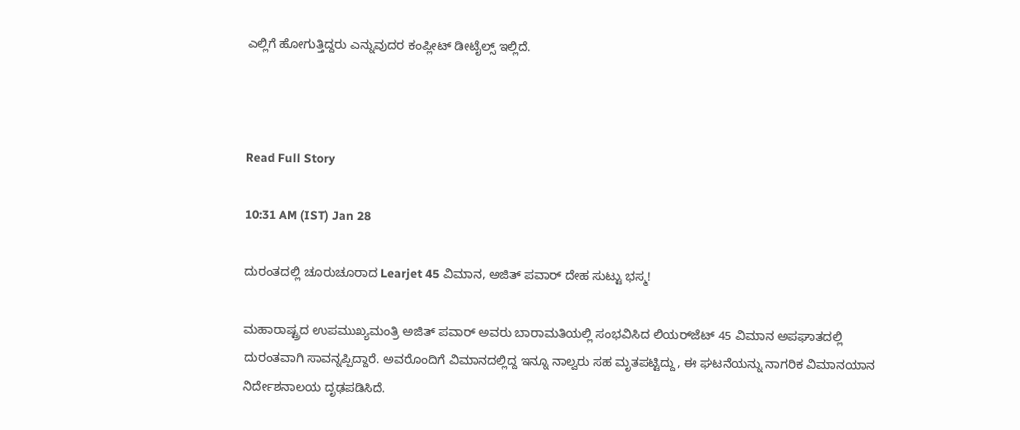ಎಲ್ಲಿಗೆ ಹೋಗುತ್ತಿದ್ದರು ಎನ್ನುವುದರ ಕಂಪ್ಲೀಟ್ ಡೀಟೈಲ್ಸ್ ಇಲ್ಲಿದೆ.



Read Full Story

10:31 AM (IST) Jan 28

ದುರಂತದಲ್ಲಿ ಚೂರುಚೂರಾದ Learjet 45 ವಿಮಾನ, ಅಜಿತ್‌ ಪವಾರ್‌ ದೇಹ ಸುಟ್ಟು ಭಸ್ಮ!

ಮಹಾರಾಷ್ಟ್ರದ ಉಪಮುಖ್ಯಮಂತ್ರಿ ಅಜಿತ್ ಪವಾರ್ ಅವರು ಬಾರಾಮತಿಯಲ್ಲಿ ಸಂಭವಿಸಿದ ಲಿಯರ್‌ಜೆಟ್ 45 ವಿಮಾನ ಅಪಘಾತದಲ್ಲಿ ದುರಂತವಾಗಿ ಸಾವನ್ನಪ್ಪಿದ್ದಾರೆ. ಅವರೊಂದಿಗೆ ವಿಮಾನದಲ್ಲಿದ್ದ ಇನ್ನೂ ನಾಲ್ವರು ಸಹ ಮೃತಪಟ್ಟಿದ್ದು, ಈ ಘಟನೆಯನ್ನು ನಾಗರಿಕ ವಿಮಾನಯಾನ ನಿರ್ದೇಶನಾಲಯ ದೃಢಪಡಿಸಿದೆ.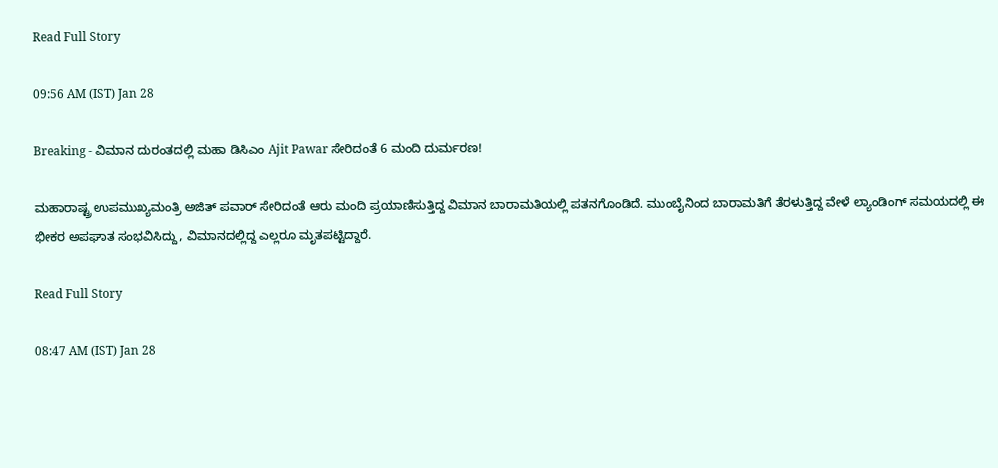Read Full Story

09:56 AM (IST) Jan 28

Breaking - ವಿಮಾನ ದುರಂತದಲ್ಲಿ ಮಹಾ ಡಿಸಿಎಂ Ajit Pawar ಸೇರಿದಂತೆ 6 ಮಂದಿ ದುರ್ಮರಣ!

ಮಹಾರಾಷ್ಟ್ರ ಉಪಮುಖ್ಯಮಂತ್ರಿ ಅಜಿತ್ ಪವಾರ್ ಸೇರಿದಂತೆ ಆರು ಮಂದಿ ಪ್ರಯಾಣಿಸುತ್ತಿದ್ದ ವಿಮಾನ ಬಾರಾಮತಿಯಲ್ಲಿ ಪತನಗೊಂಡಿದೆ. ಮುಂಬೈನಿಂದ ಬಾರಾಮತಿಗೆ ತೆರಳುತ್ತಿದ್ದ ವೇಳೆ ಲ್ಯಾಂಡಿಂಗ್ ಸಮಯದಲ್ಲಿ ಈ ಭೀಕರ ಅಪಘಾತ ಸಂಭವಿಸಿದ್ದು, ವಿಮಾನದಲ್ಲಿದ್ದ ಎಲ್ಲರೂ ಮೃತಪಟ್ಟಿದ್ದಾರೆ.

Read Full Story

08:47 AM (IST) Jan 28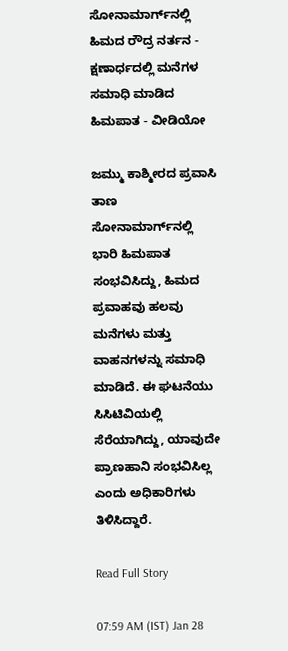ಸೋನಾಮಾರ್ಗ್‌ನಲ್ಲಿ ಹಿಮದ ರೌದ್ರ ನರ್ತನ - ಕ್ಷಣಾರ್ಧದಲ್ಲಿ ಮನೆಗಳ ಸಮಾಧಿ ಮಾಡಿದ ಹಿಮಪಾತ - ವೀಡಿಯೋ

ಜಮ್ಮು ಕಾಶ್ಮೀರದ ಪ್ರವಾಸಿ ತಾಣ ಸೋನಾಮಾರ್ಗ್‌ನಲ್ಲಿ ಭಾರಿ ಹಿಮಪಾತ ಸಂಭವಿಸಿದ್ದು, ಹಿಮದ ಪ್ರವಾಹವು ಹಲವು ಮನೆಗಳು ಮತ್ತು ವಾಹನಗಳನ್ನು ಸಮಾಧಿ ಮಾಡಿದೆ. ಈ ಘಟನೆಯು ಸಿಸಿಟಿವಿಯಲ್ಲಿ ಸೆರೆಯಾಗಿದ್ದು, ಯಾವುದೇ ಪ್ರಾಣಹಾನಿ ಸಂಭವಿಸಿಲ್ಲ ಎಂದು ಅಧಿಕಾರಿಗಳು ತಿಳಿಸಿದ್ದಾರೆ.

Read Full Story

07:59 AM (IST) Jan 28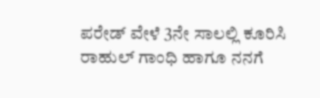ಪರೇಡ್‌ ವೇಳೆ 3ನೇ ಸಾಲಲ್ಲಿ ಕೂರಿಸಿ ರಾಹುಲ್‌ ಗಾಂಧಿ ಹಾಗೂ ನನಗೆ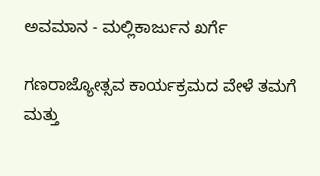ಅವಮಾನ - ಮಲ್ಲಿಕಾರ್ಜುನ ಖರ್ಗೆ

ಗಣರಾಜ್ಯೋತ್ಸವ ಕಾರ್ಯಕ್ರಮದ ವೇಳೆ ತಮಗೆ ಮತ್ತು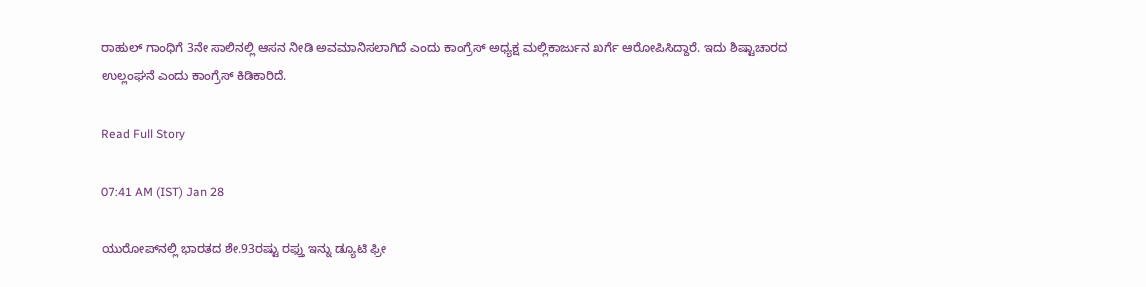ರಾಹುಲ್‌ ಗಾಂಧಿಗೆ 3ನೇ ಸಾಲಿನಲ್ಲಿ ಆಸನ ನೀಡಿ ಅವಮಾನಿಸಲಾಗಿದೆ ಎಂದು ಕಾಂಗ್ರೆಸ್ ಅಧ್ಯಕ್ಷ ಮಲ್ಲಿಕಾರ್ಜುನ ಖರ್ಗೆ ಆರೋಪಿಸಿದ್ದಾರೆ. ಇದು ಶಿಷ್ಟಾಚಾರದ ಉಲ್ಲಂಘನೆ ಎಂದು ಕಾಂಗ್ರೆಸ್ ಕಿಡಿಕಾರಿದೆ.

Read Full Story

07:41 AM (IST) Jan 28

ಯುರೋಪ್‌ನಲ್ಲಿ ಭಾರತದ ಶೇ.93ರಷ್ಟು ರಫ್ತು ಇನ್ನು ಡ್ಯೂಟಿ ಫ್ರೀ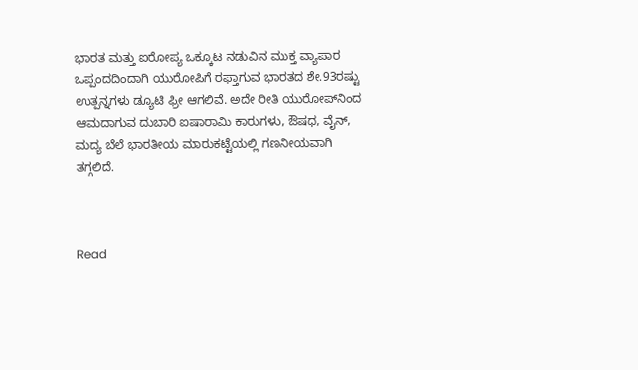ಭಾರತ ಮತ್ತು ಐರೋಪ್ಯ ಒಕ್ಕೂಟ ನಡುವಿನ ಮುಕ್ತ ವ್ಯಾಪಾರ ಒಪ್ಪಂದದಿಂದಾಗಿ ಯುರೋಪಿಗೆ ರಫ್ತಾಗುವ ಭಾರತದ ಶೇ.93ರಷ್ಟು ಉತ್ಪನ್ನಗಳು ಡ್ಯೂಟಿ ಫ್ರೀ ಆಗಲಿವೆ. ಅದೇ ರೀತಿ ಯುರೋಪ್‌ನಿಂದ ಆಮದಾಗುವ ದುಬಾರಿ ಐಷಾರಾಮಿ ಕಾರುಗಳು, ಔಷಧ, ವೈನ್‌, ಮದ್ಯ ಬೆಲೆ ಭಾರತೀಯ ಮಾರುಕಟ್ಟೆಯಲ್ಲಿ ಗಣನೀಯವಾಗಿ ತಗ್ಗಲಿದೆ.



Read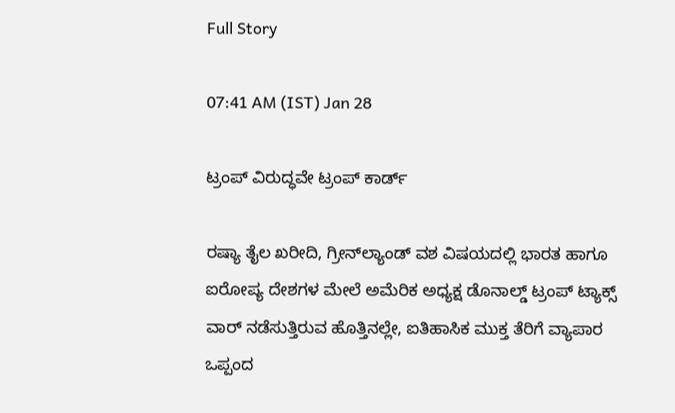Full Story

07:41 AM (IST) Jan 28

ಟ್ರಂಪ್ ವಿರುದ್ಧವೇ ಟ್ರಂಪ್‌ ಕಾರ್ಡ್‌

ರಷ್ಯಾ ತೈಲ ಖರೀದಿ, ಗ್ರೀನ್‌ಲ್ಯಾಂಡ್ ವಶ ವಿಷಯದಲ್ಲಿ ಭಾರತ ಹಾಗೂ ಐರೋಪ್ಯ ದೇಶಗಳ ಮೇಲೆ ಅಮೆರಿಕ ಅಧ್ಯಕ್ಷ ಡೊನಾಲ್ಡ್‌ ಟ್ರಂಪ್‌ ಟ್ಯಾಕ್ಸ್‌ ವಾರ್‌ ನಡೆಸುತ್ತಿರುವ ಹೊತ್ತಿನಲ್ಲೇ, ಐತಿಹಾಸಿಕ ಮುಕ್ತ ತೆರಿಗೆ ವ್ಯಾಪಾರ ಒಪ್ಪಂದ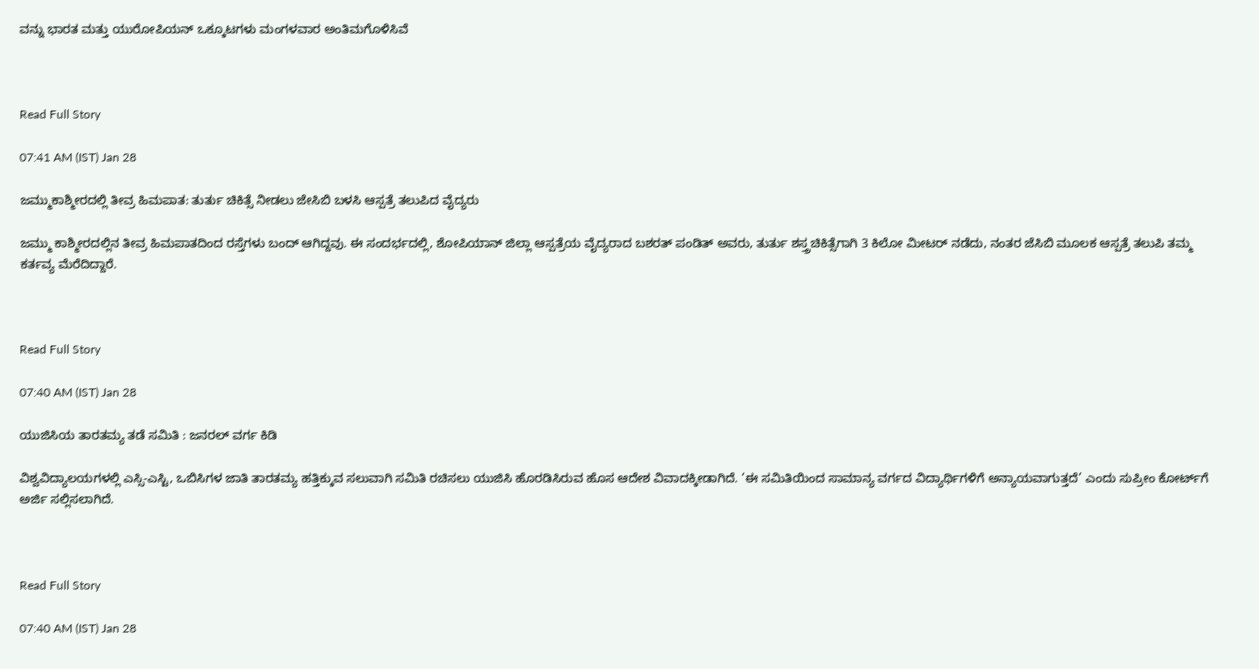ವನ್ನು ಭಾರತ ಮತ್ತು ಯುರೋಪಿಯನ್‌ ಒಕ್ಕೂಟಗಳು ಮಂಗಳವಾರ ಅಂತಿಮಗೊಳಿಸಿವೆ



Read Full Story

07:41 AM (IST) Jan 28

ಜಮ್ಮುಕಾಶ್ಮೀರದಲ್ಲಿ ತೀವ್ರ ಹಿಮಪಾತ: ತುರ್ತು ಚಿಕಿತ್ಸೆ ನೀಡಲು ಜೇಸಿಬಿ ಬಳಸಿ ಆಸ್ಪತ್ರೆ ತಲುಪಿದ ವೈದ್ಯರು

ಜಮ್ಮು ಕಾಶ್ಮೀರದಲ್ಲಿನ ತೀವ್ರ ಹಿಮಪಾತದಿಂದ ರಸ್ತೆಗಳು ಬಂದ್ ಆಗಿದ್ದವು. ಈ ಸಂದರ್ಭದಲ್ಲಿ, ಶೋಪಿಯಾನ್ ಜಿಲ್ಲಾ ಆಸ್ಪತ್ರೆಯ ವೈದ್ಯರಾದ ಬಶರತ್ ಪಂಡಿತ್ ಅವರು, ತುರ್ತು ಶಸ್ತ್ರಚಿಕಿತ್ಸೆಗಾಗಿ 3 ಕಿಲೋ ಮೀಟ‌ರ್ ನಡೆದು, ನಂತರ ಜೆಸಿಬಿ ಮೂಲಕ ಆಸ್ಪತ್ರೆ ತಲುಪಿ ತಮ್ಮ ಕರ್ತವ್ಯ ಮೆರೆದಿದ್ದಾರೆ.



Read Full Story

07:40 AM (IST) Jan 28

ಯುಜಿಸಿಯ ತಾರತಮ್ಯ ತಡೆ ಸಮಿತಿ : ಜನರಲ್‌ ವರ್ಗ ಕಿಡಿ

ವಿಶ್ವವಿದ್ಯಾಲಯಗಳಲ್ಲಿ ಎಸ್ಸಿ-ಎಸ್ಟಿ, ಒಬಿಸಿಗಳ ಜಾತಿ ತಾರತಮ್ಯ ಹತ್ತಿಕ್ಕುವ ಸಲುವಾಗಿ ಸಮಿತಿ ರಚಿಸಲು ಯುಜಿಸಿ ಹೊರಡಿಸಿರುವ ಹೊಸ ಆದೇಶ ವಿವಾದಕ್ಕೀಡಾಗಿದೆ. ‘ಈ ಸಮಿತಿಯಿಂದ ಸಾಮಾನ್ಯ ವರ್ಗದ ವಿದ್ಯಾರ್ಥಿಗಳಿಗೆ ಅನ್ಯಾಯವಾಗುತ್ತದೆ’ ಎಂದು ಸುಪ್ರೀಂ ಕೋರ್ಟ್‌ಗೆ ಅರ್ಜಿ ಸಲ್ಲಿಸಲಾಗಿದೆ.



Read Full Story

07:40 AM (IST) Jan 28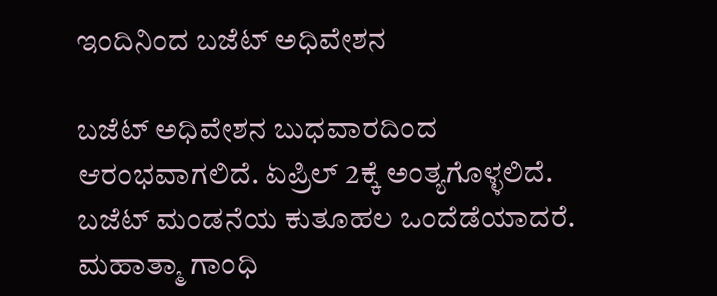ಇಂದಿನಿಂದ ಬಜೆಟ್ ಅಧಿವೇಶನ

ಬಜೆಟ್‌ ಅಧಿವೇಶನ ಬುಧವಾರದಿಂದ ಆರಂಭವಾಗಲಿದೆ. ಏಪ್ರಿಲ್ 2ಕ್ಕೆ ಅಂತ್ಯಗೊಳ್ಳಲಿದೆ. ಬಜೆಟ್‌ ಮಂಡನೆಯ ಕುತೂಹಲ ಒಂದೆಡೆಯಾದರೆ. ಮಹಾತ್ಮಾ ಗಾಂಧಿ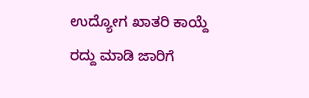ಉದ್ಯೋಗ ಖಾತರಿ ಕಾಯ್ದೆ ರದ್ದು ಮಾಡಿ ಜಾರಿಗೆ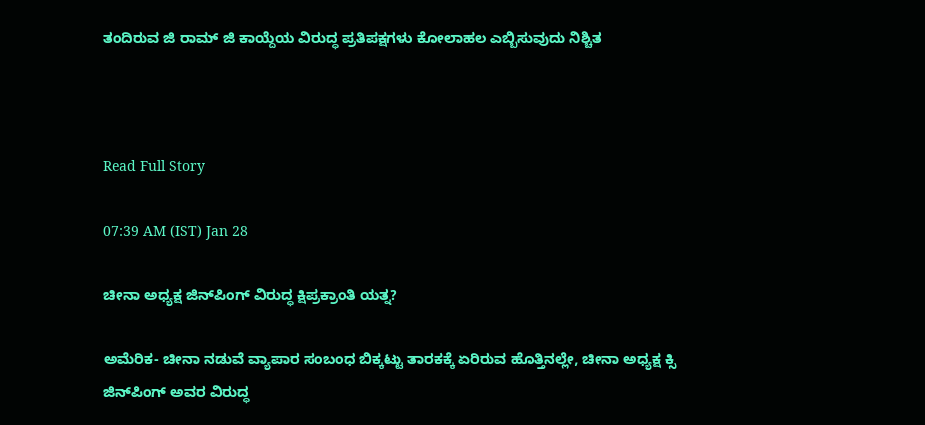ತಂದಿರುವ ಜಿ ರಾಮ್‌ ಜಿ ಕಾಯ್ದೆಯ ವಿರುದ್ಧ ಪ್ರತಿಪಕ್ಷಗಳು ಕೋಲಾಹಲ ಎಬ್ಬಿಸುವುದು ನಿಶ್ಚಿತ



Read Full Story

07:39 AM (IST) Jan 28

ಚೀನಾ ಅಧ್ಯಕ್ಷ ಜಿನ್‌ಪಿಂಗ್‌ ವಿರುದ್ಧ ಕ್ಷಿಪ್ರಕ್ರಾಂತಿ ಯತ್ನ?

ಅಮೆರಿಕ- ಚೀನಾ ನಡುವೆ ವ್ಯಾಪಾರ ಸಂಬಂಧ ಬಿಕ್ಕಟ್ಟು ತಾರಕಕ್ಕೆ ಏರಿರುವ ಹೊತ್ತಿನಲ್ಲೇ, ಚೀನಾ ಅಧ್ಯಕ್ಷ ಕ್ಸಿ ಜಿನ್‌ಪಿಂಗ್ ಅವರ ವಿರುದ್ಧ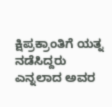ಕ್ಷಿಪ್ರಕ್ರಾಂತಿಗೆ ಯತ್ನ ನಡೆಸಿದ್ದರು ಎನ್ನಲಾದ ಅವರ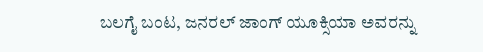ಬಲಗೈ ಬಂಟ, ಜನರಲ್ ಜಾಂಗ್ ಯೂಕ್ಸಿಯಾ ಅವರನ್ನು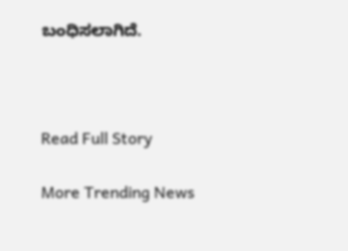ಬಂಧಿಸಲಾಗಿದೆ.



Read Full Story

More Trending News